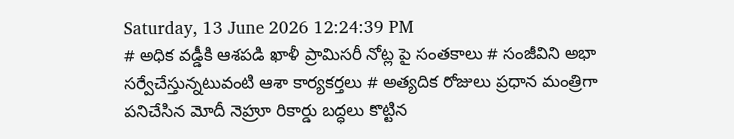Saturday, 13 June 2026 12:24:39 PM
# అధిక వడ్డీకి ఆశపడి ఖాళీ ప్రామిసరీ నోట్ల పై సంతకాలు # సంజీవిని అభా సర్వేచేస్తున్నటువంటి ఆశా కార్యకర్తలు # అత్యదిక రోజులు ప్రధాన మంత్రిగా పనిచేసిన మోదీ నెహ్రూ రికార్డు బద్ధలు కొట్టిన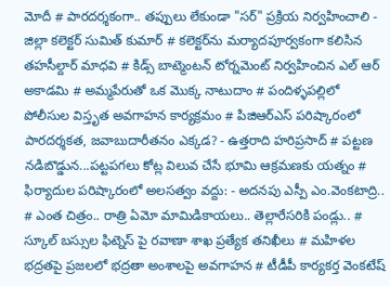మోదీ # పారదర్శకంగా.. తప్పులు లేకుండా "సర్" ప్రక్రియ నిర్వహించాలి - జిల్లా కలెక్టర్ సుమిత్ కుమార్ # కలెక్టర్‌ను మర్యాదపూర్వకంగా కలిసిన తహసీల్దార్ మాధవి # కిడ్స్ బాట్మెంటన్ టోర్నమెంట్ నిర్వహించిన ఎల్ ఆర్ అకాడమి # అమ్మపేరుతో ఒక మొక్క నాటుదాం # పందిళ్ళపల్లిలో పోలీసుల విస్తృత అవగాహన కార్యక్రమం # పిజిఆర్ఎస్ పరిష్కారంలో పారదర్శకత, జవాబుదారీతనం ఎక్కడ? - ఉత్తరాది హరిప్రసాద్ # పట్టణ నడిబొడ్డున...పట్టపగలు కోట్ల విలువ చేసే భూమి ఆక్రమణకు యత్నం # ఫిర్యాదుల పరిష్కారంలో అలసత్వం వద్దు: - అదనపు ఎస్పీ ఎం.వెంకటాద్రి.. # ఎంత చిత్రం.. రాత్రి ఏమో మామిడికాయలు.. తెల్లారేసరికి పండ్లు.. # స్కూల్ బస్సుల ఫిట్నెస్ పై రవాణా శాఖ ప్రత్యేక తనిఖీలు # మహిళల భద్రతపై ప్రజలలో భద్రతా అంశాలపై అవగాహన # టీడీపీ కార్యకర్త వెంకటేష్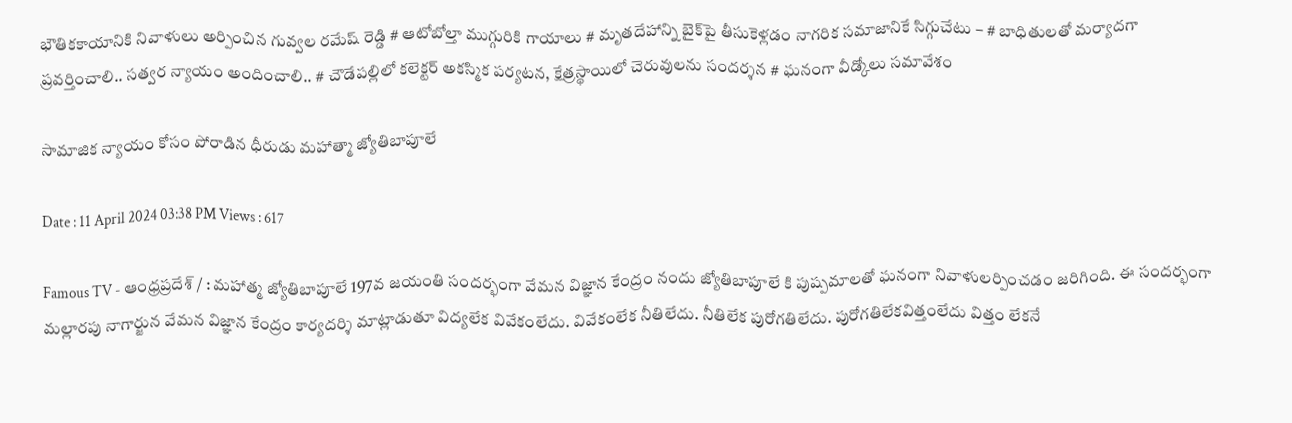భౌతికకాయానికి నివాళులు అర్పించిన గువ్వల రమేష్ రెడ్డి # ఆటోబోల్తా ముగ్గురికి గాయాలు # మృతదేహాన్ని బైక్‌పై తీసుకెళ్లడం నాగరిక సమాజానికే సిగ్గుచేటు – # బాధితులతో మర్యాదగా ప్రవర్తించాలి.. సత్వర న్యాయం అందించాలి.. # చౌడేపల్లిలో కలెక్టర్ అకస్మిక పర్యటన, క్షేత్రస్థాయిలో చెరువులను సందర్శన # ఘనంగా వీడ్కోలు సమావేశం

సామాజిక న్యాయం కోసం పోరాడిన ధీరుడు మహాత్మా జ్యోతిబాపూలే

Date : 11 April 2024 03:38 PM Views : 617

Famous TV - ఆంధ్రప్రదేశ్ / : మహాత్మ జ్యోతిబాపూలే 197వ జయంతి సందర్భంగా వేమన విజ్ఞాన కేంద్రం నందు జ్యోతిబాపూలే కి పుష్పమాలతో ఘనంగా నివాళులర్పించడం జరిగింది. ఈ సందర్భంగా మల్లారపు నాగార్జున వేమన విజ్ఞాన కేంద్రం కార్యదర్శి మాట్లాడుతూ విద్యలేక వివేకంలేదు. వివేకంలేక నీతిలేదు. నీతిలేక పురోగతిలేదు. పురోగతిలేకవిత్తంలేదు విత్తం లేకనే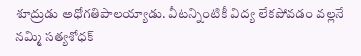శూద్రుడు అధోగతిపాలయ్యాడు. వీటన్నింటికీ విద్య లేకపోవడం వల్లనే నమ్మి సత్యశోధక్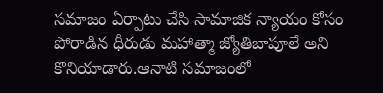సమాజం ఏర్పాటు చేసి సామాజిక న్యాయం కోసం పోరాడిన ధీరుడు మహాత్మా జ్యోతిబాపూలే అని కొనియాడారు.ఆనాటి సమాజంలో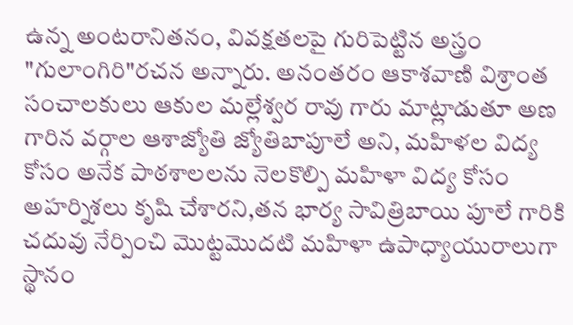ఉన్న అంటరానితనం, వివక్షతలపై గురిపెట్టిన అస్త్రం "గులాంగిరి"రచన అన్నారు. అనంతరం ఆకాశవాణి విశ్రాంత సంచాలకులు ఆకుల మల్లేశ్వర రావు గారు మాట్లాడుతూ అణ గారిన వర్గాల ఆశాజ్యోతి జ్యోతిబాపూలే అని, మహిళల విద్య కోసం అనేక పాఠశాలలను నెలకొల్పి మహిళా విద్య కోసం అహర్నిశలు కృషి చేశారని,తన భార్య సావిత్రిబాయి పూలే గారికి చదువు నేర్పించి మొట్టమొదటి మహిళా ఉపాధ్యాయురాలుగా స్థానం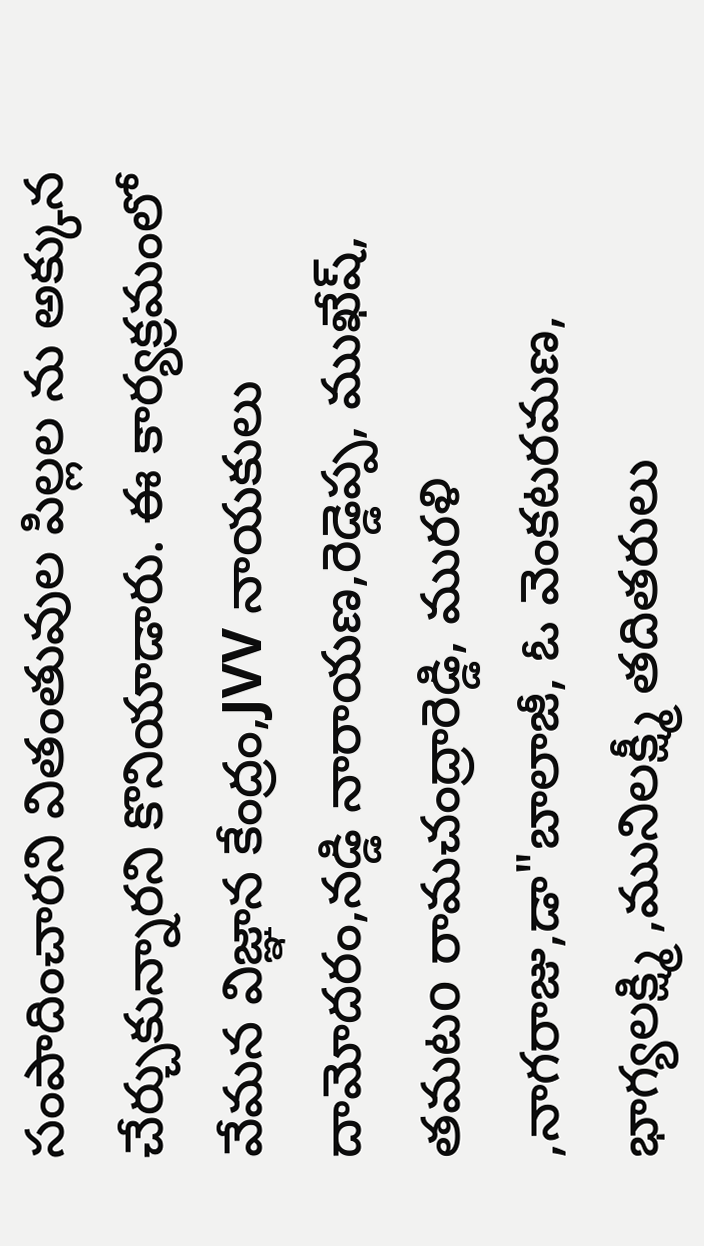సంపాదించారని వితంతువుల పిల్లల ను అక్కున చేర్చుకున్నారని కొనియాడారు. ఈ కార్యక్రమంలో వేమన విజ్ఞాన కేంద్రం,JVV నాయకులు దామోదరం,నడ్డి నారాయణ,రెడ్డెప్ప, ముఖేష్, తమటo రామచంద్రారెడ్డి, మురళి ,నాగరాజు,డా"బాలాజీ, ఓ వెంకటరమణ, భాగ్యలక్ష్మి ,మునిలక్ష్మీ తదితరులు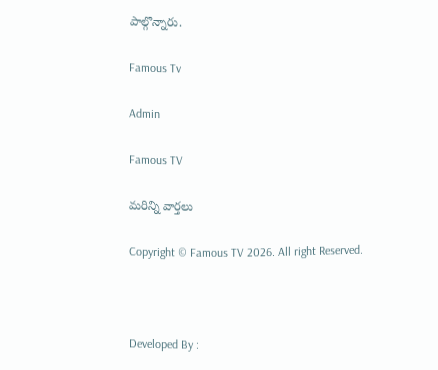పాల్గొన్నారు.

Famous Tv

Admin

Famous TV

మరిన్ని వార్తలు

Copyright © Famous TV 2026. All right Reserved.



Developed By :